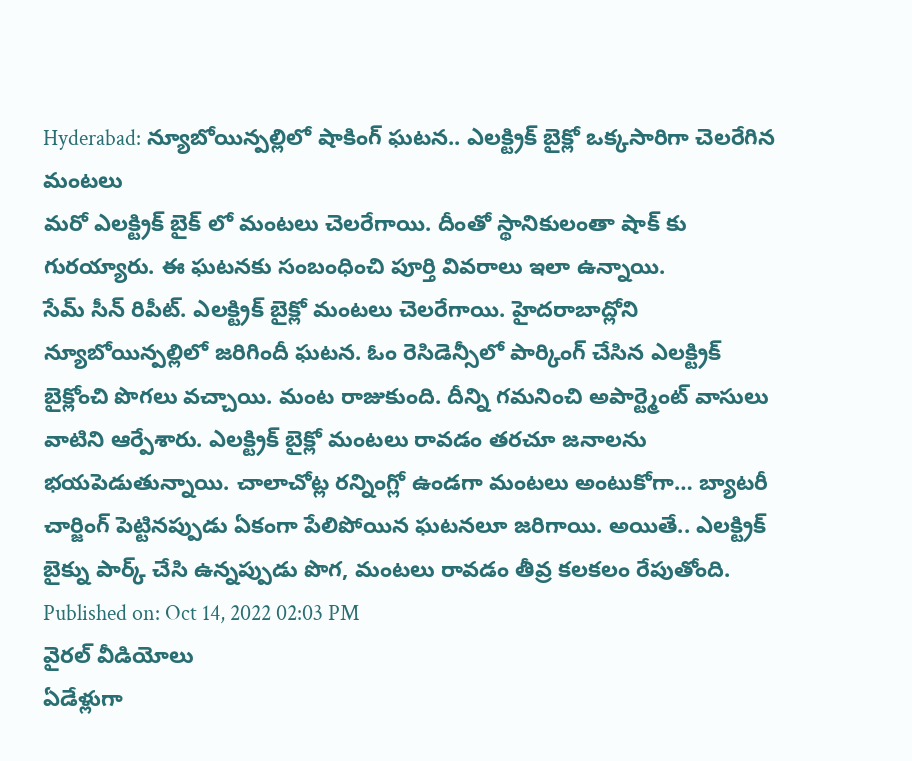Hyderabad: న్యూబోయిన్పల్లిలో షాకింగ్ ఘటన.. ఎలక్ట్రిక్ బైక్లో ఒక్కసారిగా చెలరేగిన మంటలు
మరో ఎలక్ట్రిక్ బైక్ లో మంటలు చెలరేగాయి. దీంతో స్థానికులంతా షాక్ కు గురయ్యారు. ఈ ఘటనకు సంబంధించి పూర్తి వివరాలు ఇలా ఉన్నాయి.
సేమ్ సీన్ రిపీట్. ఎలక్ట్రిక్ బైక్లో మంటలు చెలరేగాయి. హైదరాబాద్లోని న్యూబోయిన్పల్లిలో జరిగిందీ ఘటన. ఓం రెసిడెన్సీలో పార్కింగ్ చేసిన ఎలక్ట్రిక్ బైక్లోంచి పొగలు వచ్చాయి. మంట రాజుకుంది. దీన్ని గమనించి అపార్ట్మెంట్ వాసులు వాటిని ఆర్పేశారు. ఎలక్ట్రిక్ బైక్లో మంటలు రావడం తరచూ జనాలను భయపెడుతున్నాయి. చాలాచోట్ల రన్నింగ్లో ఉండగా మంటలు అంటుకోగా… బ్యాటరీ చార్జింగ్ పెట్టినప్పుడు ఏకంగా పేలిపోయిన ఘటనలూ జరిగాయి. అయితే.. ఎలక్ట్రిక్ బైక్ను పార్క్ చేసి ఉన్నప్పుడు పొగ, మంటలు రావడం తీవ్ర కలకలం రేపుతోంది.
Published on: Oct 14, 2022 02:03 PM
వైరల్ వీడియోలు
ఏడేళ్లుగా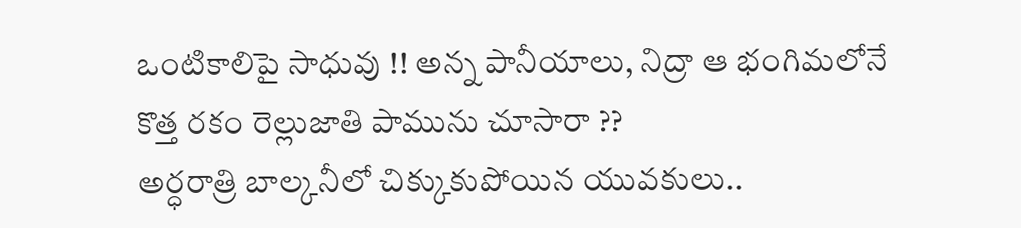ఒంటికాలిపై సాధువు !! అన్న పానీయాలు, నిద్రా ఆ భంగిమలోనే
కొత్త రకం రెల్లుజాతి పామును చూసారా ??
అర్ధరాత్రి బాల్కనీలో చిక్కుకుపోయిన యువకులు..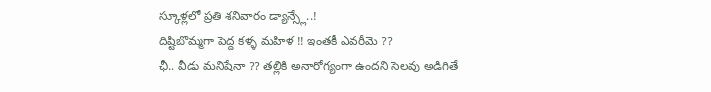స్కూళ్లలో ప్రతి శనివారం డ్యాన్స్లే..!
దిష్టిబొమ్మగా పెద్ద కళ్ళ మహిళ !! ఇంతకీ ఎవరీమె ??
ఛీ.. వీడు మనిషేనా ?? తల్లికి అనారోగ్యంగా ఉందని సెలవు అడిగితే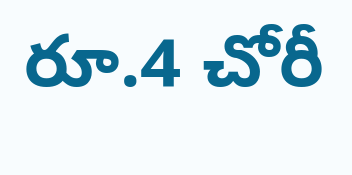రూ.4 చోరీ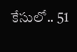కేసులో.. 51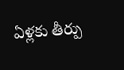ఏళ్లకు తీర్పు